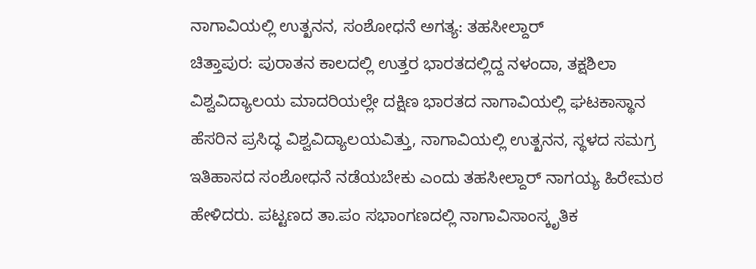ನಾಗಾವಿಯಲ್ಲಿ ಉತ್ಖನನ, ಸಂಶೋಧನೆ ಅಗತ್ಯ: ತಹಸೀಲ್ದಾರ್
ಚಿತ್ತಾಪುರ: ಪುರಾತನ ಕಾಲದಲ್ಲಿ ಉತ್ತರ ಭಾರತದಲ್ಲಿದ್ದ ನಳಂದಾ, ತಕ್ಷಶಿಲಾ ವಿಶ್ವವಿದ್ಯಾಲಯ ಮಾದರಿಯಲ್ಲೇ ದಕ್ಷಿಣ ಭಾರತದ ನಾಗಾವಿಯಲ್ಲಿ ಘಟಕಾಸ್ಥಾನ ಹೆಸರಿನ ಪ್ರಸಿದ್ಧ ವಿಶ್ವವಿದ್ಯಾಲಯವಿತ್ತು, ನಾಗಾವಿಯಲ್ಲಿ ಉತ್ಖನನ, ಸ್ಥಳದ ಸಮಗ್ರ ಇತಿಹಾಸದ ಸಂಶೋಧನೆ ನಡೆಯಬೇಕು ಎಂದು ತಹಸೀಲ್ದಾರ್ ನಾಗಯ್ಯ ಹಿರೇಮಠ ಹೇಳಿದರು. ಪಟ್ಟಣದ ತಾ.ಪಂ ಸಭಾಂಗಣದಲ್ಲಿ ನಾಗಾವಿಸಾಂಸ್ಕೃತಿಕ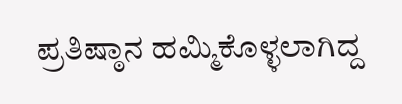ಪ್ರತಿಷ್ಠಾನ ಹಮ್ಮಿಕೊಳ್ಳಲಾಗಿದ್ದ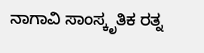ನಾಗಾವಿ ಸಾಂಸ್ಕೃತಿಕ ರತ್ನ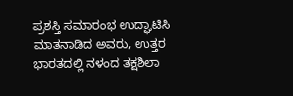ಪ್ರಶಸ್ತಿ ಸಮಾರಂಭ ಉದ್ಘಾಟಿಸಿ ಮಾತನಾಡಿದ ಅವರು, ಉತ್ತರ ಭಾರತದಲ್ಲಿ ನಳಂದ ತಕ್ಷಶಿಲಾ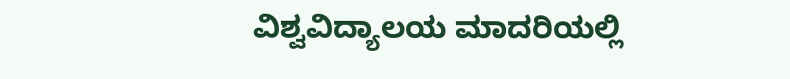ವಿಶ್ವವಿದ್ಯಾಲಯ ಮಾದರಿಯಲ್ಲಿ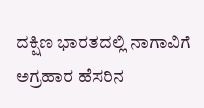ದಕ್ಷಿಣ ಭಾರತದಲ್ಲಿ ನಾಗಾವಿಗೆ ಅಗ್ರಹಾರ ಹೆಸರಿನ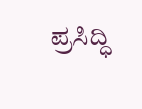ಪ್ರಸಿದ್ಧಿ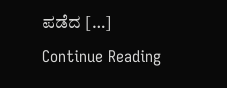ಪಡೆದ […]
Continue Reading